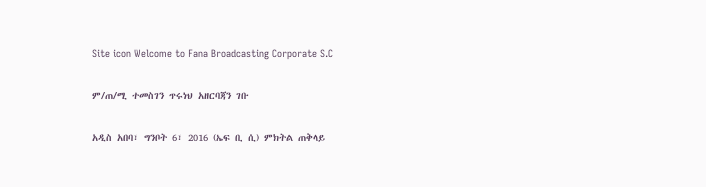Site icon Welcome to Fana Broadcasting Corporate S.C

ም/ጠ/ሚ ተመስገን ጥሩነህ አዘርባጃን ገቡ

አዲስ አበባ፣ ግንቦት 6፣ 2016 (ኤፍ ቢ ሲ) ምክትል ጠቅላይ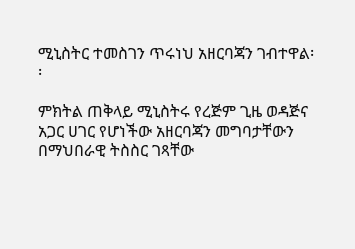ሚኒስትር ተመስገን ጥሩነህ አዘርባጃን ገብተዋል፡፡

ምክትል ጠቅላይ ሚኒስትሩ የረጅም ጊዜ ወዳጅና አጋር ሀገር የሆነችው አዘርባጃን መግባታቸውን በማህበራዊ ትስስር ገጻቸው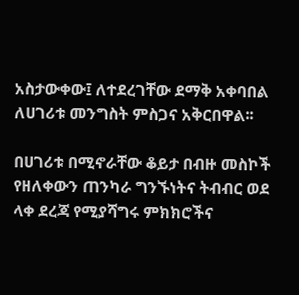አስታውቀው፤ ለተደረገቸው ደማቅ አቀባበል ለሀገሪቱ መንግስት ምስጋና አቅርበዋል፡፡

በሀገሪቱ በሚኖራቸው ቆይታ በብዙ መስኮች የዘለቀውን ጠንካራ ግንኙነትና ትብብር ወደ ላቀ ደረጃ የሚያሻግሩ ምክክሮችና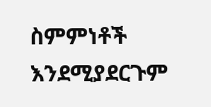ስምምነቶች እንደሚያደርጉም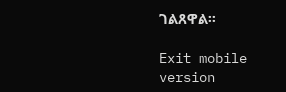ገልጸዋል፡፡

Exit mobile version